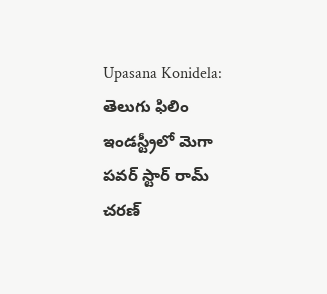Upasana Konidela: తెలుగు ఫిలిం ఇండస్ట్రీలో మెగా పవర్ స్టార్ రామ్ చరణ్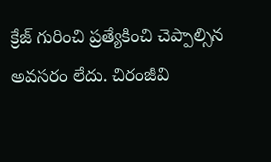క్రేజ్ గురించి ప్రత్యేకించి చెప్పాల్సిన అవసరం లేదు. చిరంజీవి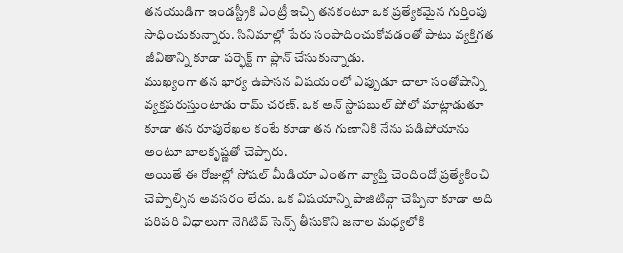తనయుడిగా ఇండస్ట్రీకి ఎంట్రీ ఇచ్చి తనకంటూ ఒక ప్రత్యేకమైన గుర్తింపు సాధించుకున్నారు. సినిమాల్లో పేరు సంపాదించుకోవడంతో పాటు వ్యక్తిగత జీవితాన్ని కూడా పర్ఫెక్ట్ గా ప్లాన్ చేసుకున్నాడు.
ముఖ్యంగా తన భార్య ఉపాసన విషయంలో ఎప్పుడూ చాలా సంతోషాన్ని వ్యక్తపరుస్తుంటాడు రామ్ చరణ్. ఒక అన్ స్టాపబుల్ షోలో మాట్లాడుతూ కూడా తన రూపురేఖల కంటే కూడా తన గుణానికి నేను పడిపోయాను అంటూ బాలకృష్ణతో చెప్పారు.
అయితే ఈ రోజుల్లో సోషల్ మీడియా ఎంతగా వ్యాప్తి చెందిందో ప్రత్యేకించి చెప్పాల్సిన అవసరం లేదు. ఒక విషయాన్ని పాజిటివ్గా చెప్పినా కూడా అది పరిపరి విధాలుగా నెగిటివ్ సెన్స్ తీసుకొని జనాల మధ్యలోకి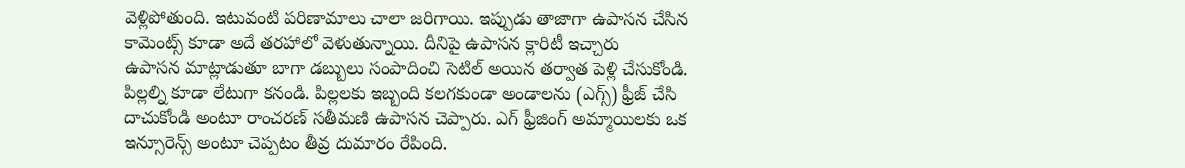వెళ్లిపోతుంది. ఇటువంటి పరిణామాలు చాలా జరిగాయి. ఇప్పుడు తాజాగా ఉపాసన చేసిన కామెంట్స్ కూడా అదే తరహాలో వెళుతున్నాయి. దీనిపై ఉపాసన క్లారిటీ ఇచ్చారు
ఉపాసన మాట్లాడుతూ బాగా డబ్బులు సంపాదించి సెటిల్ అయిన తర్వాత పెళ్లి చేసుకోండి. పిల్లల్ని కూడా లేటుగా కనండి. పిల్లలకు ఇబ్బంది కలగకుండా అండాలను (ఎగ్స్) ఫ్రీజ్ చేసి దాచుకోండి అంటూ రాంచరణ్ సతీమణి ఉపాసన చెప్పారు. ఎగ్ ఫ్రీజింగ్ అమ్మాయిలకు ఒక ఇన్సూరెన్స్ అంటూ చెప్పటం తీవ్ర దుమారం రేపింది.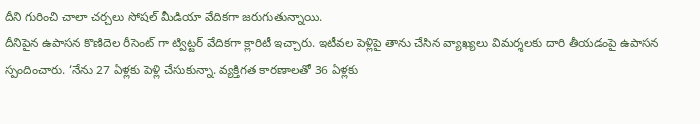దీని గురించి చాలా చర్చలు సోషల్ మీడియా వేదికగా జరుగుతున్నాయి.
దీనిపైన ఉపాసన కొణిదెల రీసెంట్ గా ట్విట్టర్ వేదికగా క్లారిటీ ఇచ్చారు. ఇటీవల పెళ్లిపై తాను చేసిన వ్యాఖ్యలు విమర్శలకు దారి తీయడంపై ఉపాసన స్పందించారు. ‘నేను 27 ఏళ్లకు పెళ్లి చేసుకున్నా. వ్యక్తిగత కారణాలతో 36 ఏళ్లకు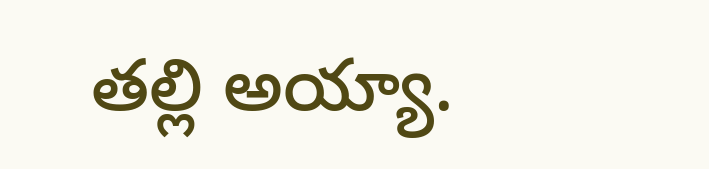తల్లి అయ్యా.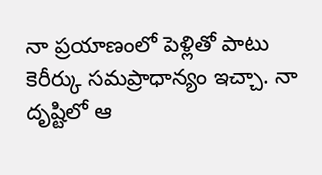నా ప్రయాణంలో పెళ్లితో పాటు కెరీర్కు సమప్రాధాన్యం ఇచ్చా. నా దృష్టిలో ఆ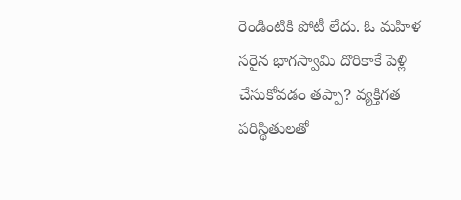రెండింటికి పోటీ లేదు. ఓ మహిళ సరైన భాగస్వామి దొరికాకే పెళ్లి చేసుకోవడం తప్పా? వ్యక్తిగత పరిస్థితులతో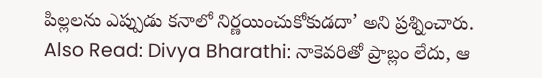పిల్లలను ఎప్పుడు కనాలో నిర్ణయించుకోకుడదా’ అని ప్రశ్నించారు.
Also Read: Divya Bharathi: నాకెవరితో ప్రాబ్లం లేదు, ఆ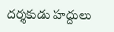దర్శకుడు హద్దులు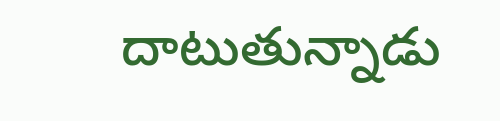దాటుతున్నాడు